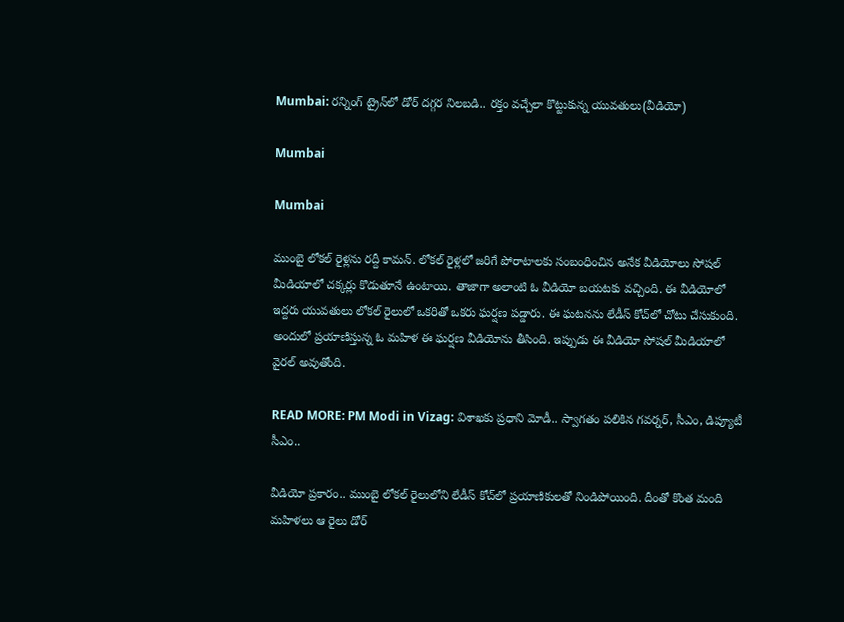Mumbai: రన్నింగ్ ట్రైన్‌లో డోర్ దగ్గర నిలబడి.. రక్తం వచ్చేలా కొట్టుకున్న యువతులు(వీడియో)

Mumbai

Mumbai

ముంబై లోకల్ రైళ్లను రద్దీ కామన్. లోకల్ రైళ్లలో జరిగే పోరాటాలకు సంబంధించిన అనేక వీడియోలు సోషల్ మీడియాలో చక్కర్లు కొడుతూనే ఉంటాయి. తాజాగా అలాంటి ఓ వీడియో బయటకు వచ్చింది. ఈ వీడియోలో ఇద్దరు యువతులు లోకల్ రైలులో ఒకరితో ఒకరు ఘర్షణ పడ్డారు. ఈ ఘటనను లేడీస్ కోచ్‌లో చోటు చేసుకుంది. అందులో ప్రయాణిస్తున్న ఓ మహిళ ఈ ఘర్షణ వీడియోను తీసింది. ఇప్పుడు ఈ వీడియో సోషల్ మీడియాలో వైరల్ అవుతోంది.

READ MORE: PM Modi in Vizag: విశాఖకు ప్రధాని మోడీ.. స్వాగతం పలికిన గవర్నర్‌, సీఎం, డిప్యూటీ సీఎం..

వీడియో ప్రకారం.. ముంబై లోకల్ రైలులోని లేడీస్ కోచ్‌లో ప్రయాణికులతో నిండిపోయింది. దీంతో కొంత మంది మహిళలు ఆ రైలు డోర్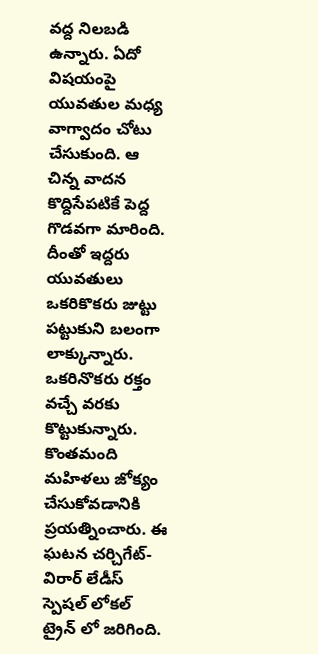వద్ద నిలబడి ఉన్నారు. ఏదో విషయంపై యువతుల మధ్య వాగ్వాదం చోటు చేసుకుంది. ఆ చిన్న వాదన కొద్దిసేపటికే పెద్ద గొడవగా మారింది. దీంతో ఇద్దరు యువతులు ఒకరికొకరు జుట్టు పట్టుకుని బలంగా లాక్కున్నారు. ఒకరినొకరు రక్తం వచ్చే వరకు కొట్టుకున్నారు. కొంతమంది మహిళలు జోక్యం చేసుకోవడానికి ప్రయత్నించారు. ఈ ఘటన చర్చిగేట్-విరార్ లేడీస్ స్పెషల్ లోకల్ ట్రైన్ లో జరిగింది.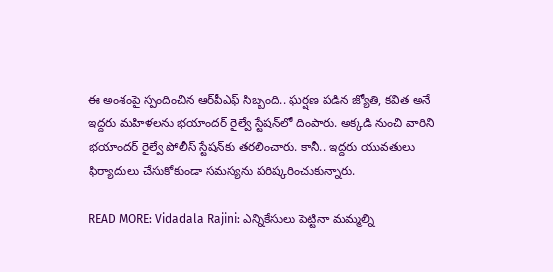ఈ అంశంపై స్పందించిన ఆర్‌పీఎఫ్ సిబ్బంది.. ఘర్షణ పడిన జ్యోతి, కవిత అనే ఇద్దరు మహిళలను భయాందర్ రైల్వే స్టేషన్‌లో దింపారు. అక్కడి నుంచి వారిని భయాందర్ రైల్వే పోలీస్ స్టేషన్‌కు తరలించారు. కానీ.. ఇద్దరు యువతులు ఫిర్యాదులు చేసుకోకుండా సమస్యను పరిష్కరించుకున్నారు.

READ MORE: Vidadala Rajini: ఎన్నికేసులు పెట్టినా మమ్మల్ని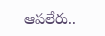ఆపలేరు..